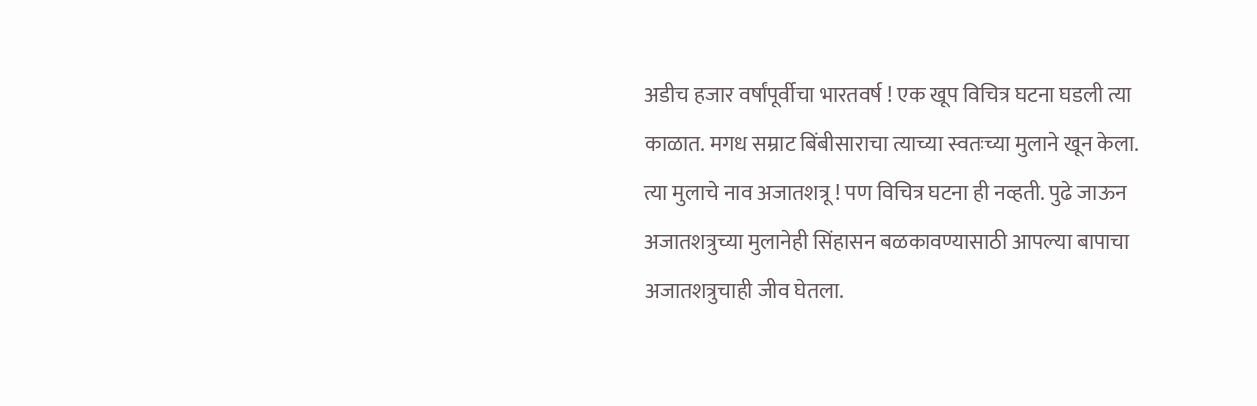अडीच हजार वर्षांपूर्वीचा भारतवर्ष ! एक खूप विचित्र घटना घडली त्या काळात. मगध सम्राट बिंबीसाराचा त्याच्या स्वतःच्या मुलाने खून केला. त्या मुलाचे नाव अजातशत्रू ! पण विचित्र घटना ही नव्हती. पुढे जाऊन अजातशत्रुच्या मुलानेही सिंहासन बळकावण्यासाठी आपल्या बापाचा अजातशत्रुचाही जीव घेतला.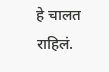हे चालत राहिलं.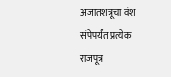अजातशत्रूचा वंश संपेपर्यंत प्रत्येक राजपूत्र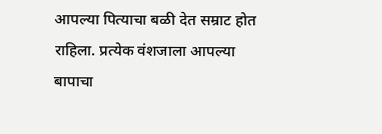आपल्या पित्याचा बळी देत सम्राट होत राहिला. प्रत्येक वंशजाला आपल्या बापाचा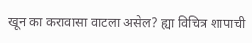खून का करावासा वाटला असेल? ह्या विचित्र शापाची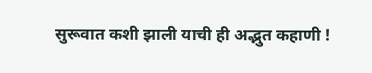सुरूवात कशी झाली याची ही अद्भुत कहाणी !